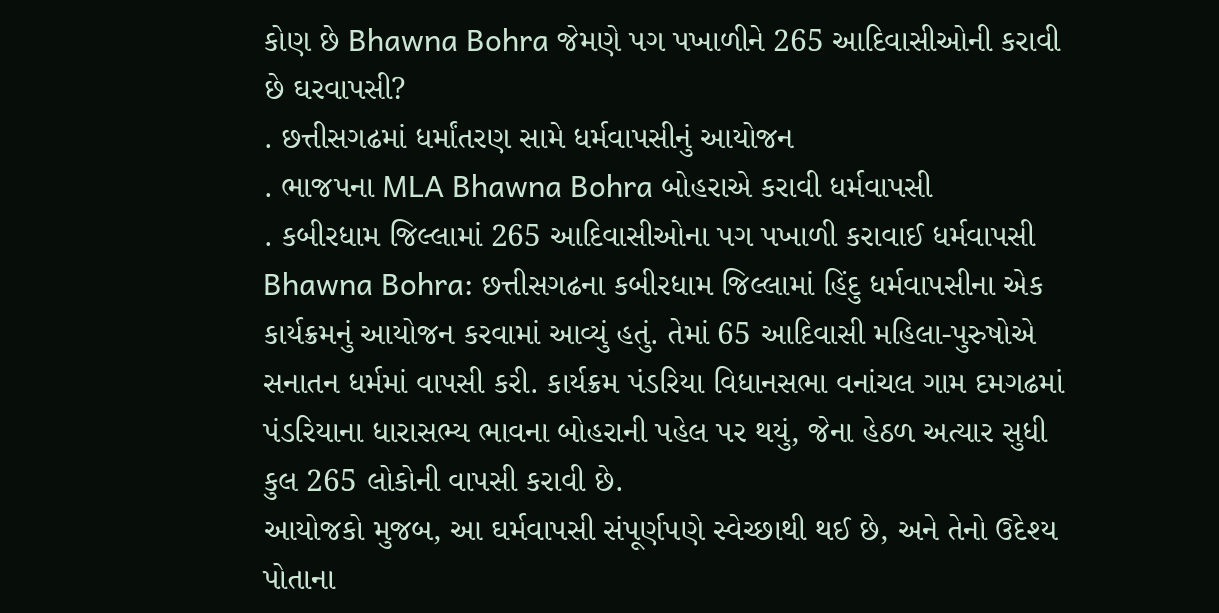કોણ છે Bhawna Bohra જેમણે પગ પખાળીને 265 આદિવાસીઓની કરાવી છે ઘરવાપસી?
. છત્તીસગઢમાં ધર્માંતરણ સામે ધર્મવાપસીનું આયોજન
. ભાજપના MLA Bhawna Bohra બોહરાએ કરાવી ધર્મવાપસી
. કબીરધામ જિલ્લામાં 265 આદિવાસીઓના પગ પખાળી કરાવાઈ ધર્મવાપસી
Bhawna Bohra: છત્તીસગઢના કબીરધામ જિલ્લામાં હિંદુ ધર્મવાપસીના એક કાર્યક્રમનું આયોજન કરવામાં આવ્યું હતું. તેમાં 65 આદિવાસી મહિલા-પુરુષોએ સનાતન ધર્મમાં વાપસી કરી. કાર્યક્રમ પંડરિયા વિધાનસભા વનાંચલ ગામ દમગઢમાં પંડરિયાના ધારાસભ્ય ભાવના બોહરાની પહેલ પર થયું, જેના હેઠળ અત્યાર સુધી કુલ 265 લોકોની વાપસી કરાવી છે.
આયોજકો મુજબ, આ ઘર્મવાપસી સંપૂર્ણપણે સ્વેચ્છાથી થઈ છે, અને તેનો ઉદેશ્ય પોતાના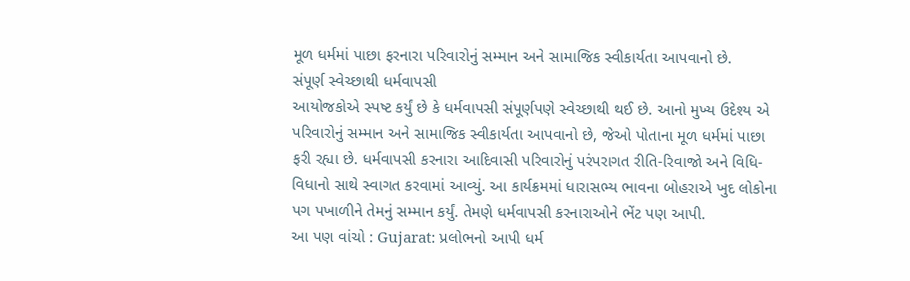મૂળ ધર્મમાં પાછા ફરનારા પરિવારોનું સમ્માન અને સામાજિક સ્વીકાર્યતા આપવાનો છે.
સંપૂર્ણ સ્વેચ્છાથી ધર્મવાપસી
આયોજકોએ સ્પષ્ટ કર્યું છે કે ધર્મવાપસી સંપૂર્ણપણે સ્વેચ્છાથી થઈ છે. આનો મુખ્ય ઉદેશ્ય એ પરિવારોનું સમ્માન અને સામાજિક સ્વીકાર્યતા આપવાનો છે, જેઓ પોતાના મૂળ ધર્મમાં પાછા ફરી રહ્યા છે. ધર્મવાપસી કરનારા આદિવાસી પરિવારોનું પરંપરાગત રીતિ-રિવાજો અને વિધિ-વિધાનો સાથે સ્વાગત કરવામાં આવ્યું. આ કાર્યક્રમમાં ધારાસભ્ય ભાવના બોહરાએ ખુદ લોકોના પગ પખાળીને તેમનું સમ્માન કર્યું. તેમણે ધર્મવાપસી કરનારાઓને ભેંટ પણ આપી.
આ પણ વાંચો : Gujarat: પ્રલોભનો આપી ધર્મ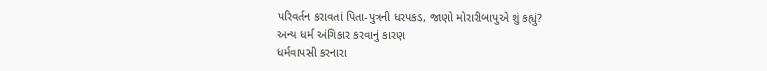પરિવર્તન કરાવતાં પિતા-પુત્રની ધરપકડ, જાણો મોરારીબાપુએ શું કહ્યું?
અન્ય ધર્મ અંગિકાર કરવાનું કારણ
ધર્મવાપસી કરનારા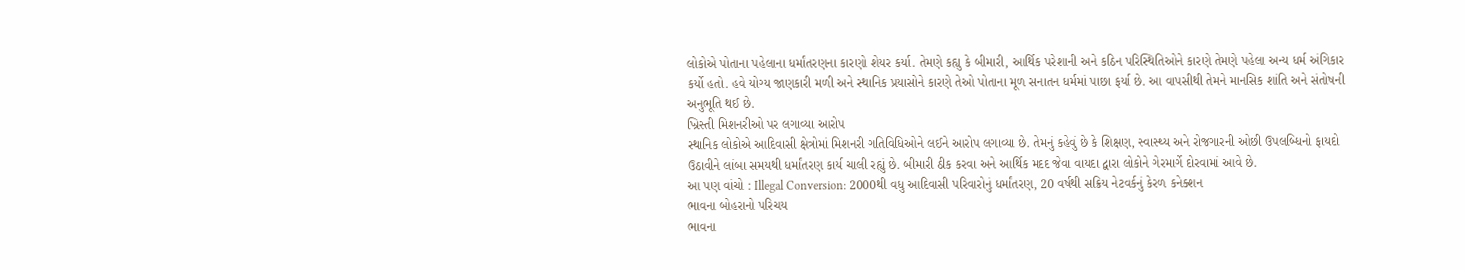લોકોએ પોતાના પહેલાના ધર્માંતરણના કારણો શેયર કર્યા. તેમણે કહ્યુ કે બીમારી, આર્થિક પરેશાની અને કઠિન પરિસ્થિતિઓને કારણે તેમણે પહેલા અન્ય ધર્મ અંગિકાર કર્યો હતો. હવે યોગ્ય જાણકારી મળી અને સ્થાનિક પ્રયાસોને કારણે તેઓ પોતાના મૂળ સનાતન ધર્મમાં પાછા ફર્યા છે. આ વાપસીથી તેમને માનસિક શાંતિ અને સંતોષની અનુભૂતિ થઈ છે.
ખ્રિસ્તી મિશનરીઓ પર લગાવ્યા આરોપ
સ્થાનિક લોકોએ આદિવાસી ક્ષેત્રોમાં મિશનરી ગતિવિધિઓને લઈને આરોપ લગાવ્યા છે. તેમનું કહેવું છે કે શિક્ષણ, સ્વાસ્થ્ય અને રોજગારની ઓછી ઉપલબ્ધિનો ફાયદો ઉઠાવીને લાંબા સમયથી ધર્માંતરણ કાર્ય ચાલી રહ્યું છે. બીમારી ઠીક કરવા અને આર્થિક મદદ જેવા વાયદા દ્વારા લોકોને ગેરમાર્ગે દોરવામાં આવે છે.
આ પણ વાંચો : Illegal Conversion: 2000થી વધુ આદિવાસી પરિવારોનું ધર્માંતરણ, 20 વર્ષથી સક્રિય નેટવર્કનું કેરળ કનેક્શન
ભાવના બોહરાનો પરિચય
ભાવના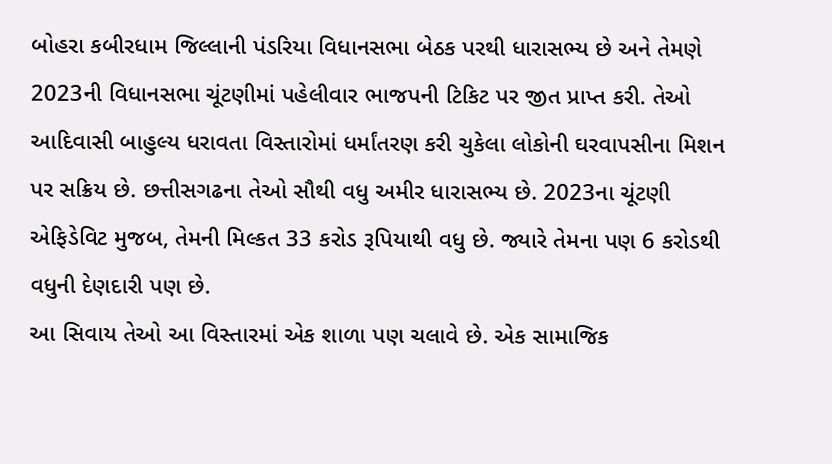બોહરા કબીરધામ જિલ્લાની પંડરિયા વિધાનસભા બેઠક પરથી ધારાસભ્ય છે અને તેમણે 2023ની વિધાનસભા ચૂંટણીમાં પહેલીવાર ભાજપની ટિકિટ પર જીત પ્રાપ્ત કરી. તેઓ આદિવાસી બાહુલ્ય ધરાવતા વિસ્તારોમાં ધર્માંતરણ કરી ચુકેલા લોકોની ઘરવાપસીના મિશન પર સક્રિય છે. છત્તીસગઢના તેઓ સૌથી વધુ અમીર ધારાસભ્ય છે. 2023ના ચૂંટણી એફિડેવિટ મુજબ, તેમની મિલ્કત 33 કરોડ રૂપિયાથી વધુ છે. જ્યારે તેમના પણ 6 કરોડથી વધુની દેણદારી પણ છે.
આ સિવાય તેઓ આ વિસ્તારમાં એક શાળા પણ ચલાવે છે. એક સામાજિક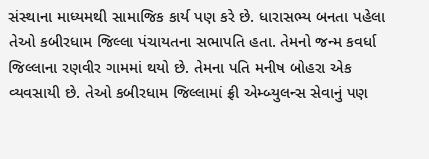સંસ્થાના માધ્યમથી સામાજિક કાર્ય પણ કરે છે. ધારાસભ્ય બનતા પહેલા તેઓ કબીરધામ જિલ્લા પંચાયતના સભાપતિ હતા. તેમનો જન્મ કવર્ધા જિલ્લાના રણવીર ગામમાં થયો છે. તેમના પતિ મનીષ બોહરા એક વ્યવસાયી છે. તેઓ કબીરધામ જિલ્લામાં ફ્રી એમ્બ્યુલન્સ સેવાનું પણ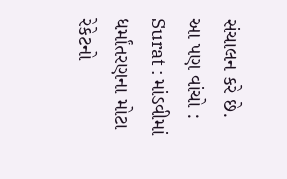સંચાલન કરે છે.
આ પણ વાંચો : Surat : માંડવીમાં ધર્માંતરણના મોટા રેકેટનો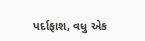પર્દાફાશ, વધુ એક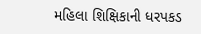મહિલા શિક્ષિકાની ધરપકડ